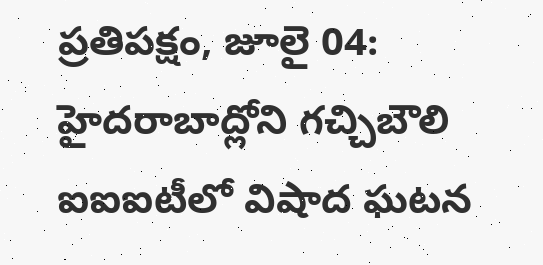ప్రతిపక్షం, జూలై 04: హైదరాబాద్లోని గచ్చిబౌలి ఐఐఐటీలో విషాద ఘటన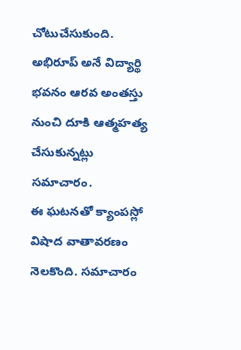చోటుచేసుకుంది. అభిరూప్ అనే విద్యార్థి భవనం ఆరవ అంతస్తు నుంచి దూకి ఆత్మహత్య చేసుకున్నట్లు సమాచారం.
ఈ ఘటనతో క్యాంపస్లో విషాద వాతావరణం నెలకొంది. సమాచారం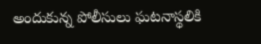అందుకున్న పోలీసులు ఘటనాస్థలికి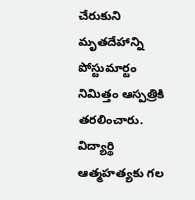చేరుకుని మృతదేహాన్ని పోస్టుమార్టం నిమిత్తం ఆస్పత్రికి తరలించారు.
విద్యార్థి ఆత్మహత్యకు గల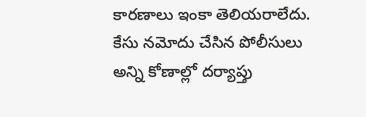కారణాలు ఇంకా తెలియరాలేదు. కేసు నమోదు చేసిన పోలీసులు అన్ని కోణాల్లో దర్యాప్తు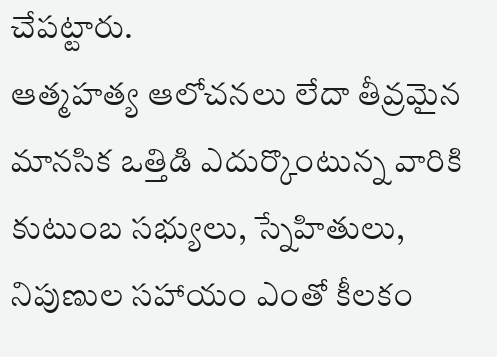చేపట్టారు.
ఆత్మహత్య ఆలోచనలు లేదా తీవ్రమైన మానసిక ఒత్తిడి ఎదుర్కొంటున్న వారికి కుటుంబ సభ్యులు, స్నేహితులు, నిపుణుల సహాయం ఎంతో కీలకం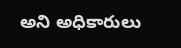అని అధికారులు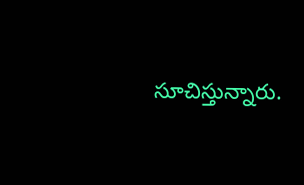సూచిస్తున్నారు.